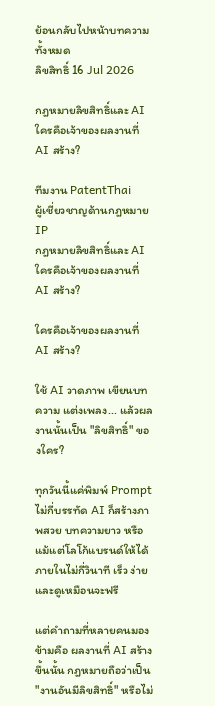ย้อนกลับไปหน้าบทความทั้งหมด
ลิขสิทธิ์ 16 Jul 2026

กฎหมายลิขสิทธิ์และ AI ใครคือเจ้าของผลงานที่ AI สร้าง?

ทีมงาน PatentThai
ผู้เชี่ยวชาญด้านกฎหมาย IP
กฎหมายลิขสิทธิ์และ AI ใครคือเจ้าของผลงานที่ AI สร้าง?

ใครคือเจ้าของผลงานที่ AI สร้าง?

ใช้ AI วาดภาพ เขียนบทความ แต่งเพลง... แล้วผลงานนั้นเป็น "ลิขสิทธิ์" ของใคร?

ทุกวันนี้แค่พิมพ์ Prompt ไม่กี่บรรทัด AI ก็สร้างภาพสวย บทความยาว หรือแม้แต่โลโก้แบรนด์ให้ได้ภายในไม่กี่วินาที เร็ว ง่าย และดูเหมือนจะฟรี

แต่คำถามที่หลายคนมองข้ามคือ ผลงานที่ AI สร้างขึ้นนั้น กฎหมายถือว่าเป็น "งานอันมีลิขสิทธิ์" หรือไม่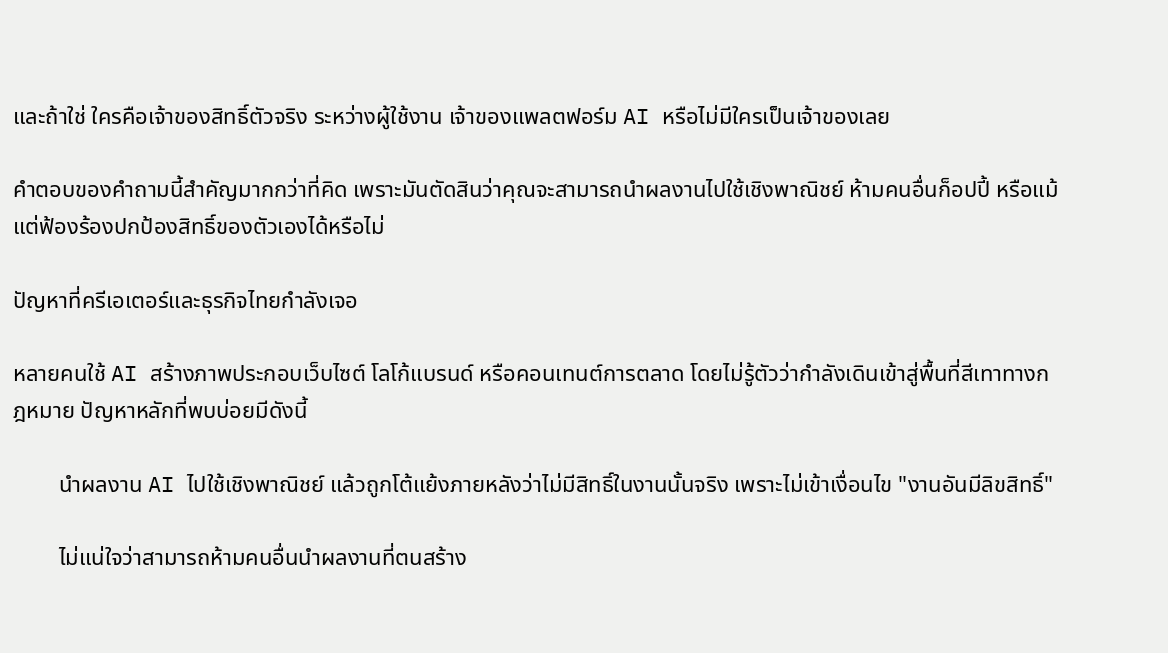และถ้าใช่ ใครคือเจ้าของสิทธิ์ตัวจริง ระหว่างผู้ใช้งาน เจ้าของแพลตฟอร์ม AI หรือไม่มีใครเป็นเจ้าของเลย

คำตอบของคำถามนี้สำคัญมากกว่าที่คิด เพราะมันตัดสินว่าคุณจะสามารถนำผลงานไปใช้เชิงพาณิชย์ ห้ามคนอื่นก็อปปี้ หรือแม้แต่ฟ้องร้องปกป้องสิทธิ์ของตัวเองได้หรือไม่

ปัญหาที่ครีเอเตอร์และธุรกิจไทยกำลังเจอ

หลายคนใช้ AI สร้างภาพประกอบเว็บไซต์ โลโก้แบรนด์ หรือคอนเทนต์การตลาด โดยไม่รู้ตัวว่ากำลังเดินเข้าสู่พื้นที่สีเทาทางกฎหมาย ปัญหาหลักที่พบบ่อยมีดังนี้

        นำผลงาน AI ไปใช้เชิงพาณิชย์ แล้วถูกโต้แย้งภายหลังว่าไม่มีสิทธิ์ในงานนั้นจริง เพราะไม่เข้าเงื่อนไข "งานอันมีลิขสิทธิ์"

        ไม่แน่ใจว่าสามารถห้ามคนอื่นนำผลงานที่ตนสร้าง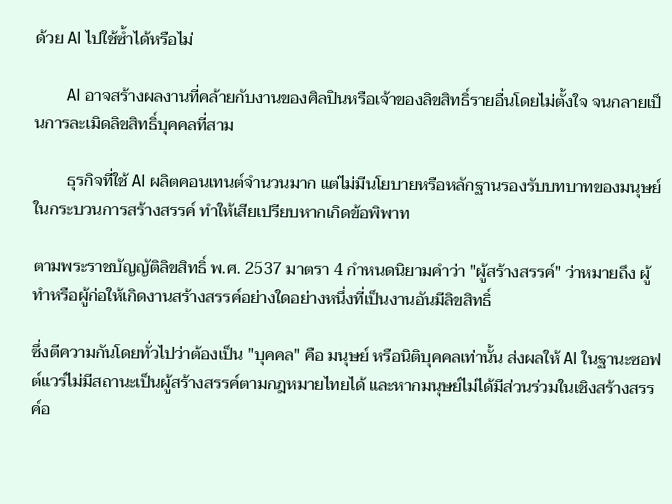ด้วย AI ไปใช้ซ้ำได้หรือไม่

        AI อาจสร้างผลงานที่คล้ายกับงานของศิลปินหรือเจ้าของลิขสิทธิ์รายอื่นโดยไม่ตั้งใจ จนกลายเป็นการละเมิดลิขสิทธิ์บุคคลที่สาม

        ธุรกิจที่ใช้ AI ผลิตคอนเทนต์จำนวนมาก แต่ไม่มีนโยบายหรือหลักฐานรองรับบทบาทของมนุษย์ในกระบวนการสร้างสรรค์ ทำให้เสียเปรียบหากเกิดข้อพิพาท

ตามพระราชบัญญัติลิขสิทธิ์ พ.ศ. 2537 มาตรา 4 กำหนดนิยามคำว่า "ผู้สร้างสรรค์" ว่าหมายถึง ผู้ทำหรือผู้ก่อให้เกิดงานสร้างสรรค์อย่างใดอย่างหนึ่งที่เป็นงานอันมีลิขสิทธิ์

ซึ่งตีความกันโดยทั่วไปว่าต้องเป็น "บุคคล" คือ มนุษย์ หรือนิติบุคคลเท่านั้น ส่งผลให้ AI ในฐานะซอฟต์แวร์ไม่มีสถานะเป็นผู้สร้างสรรค์ตามกฎหมายไทยได้ และหากมนุษย์ไม่ได้มีส่วนร่วมในเชิงสร้างสรรค์อ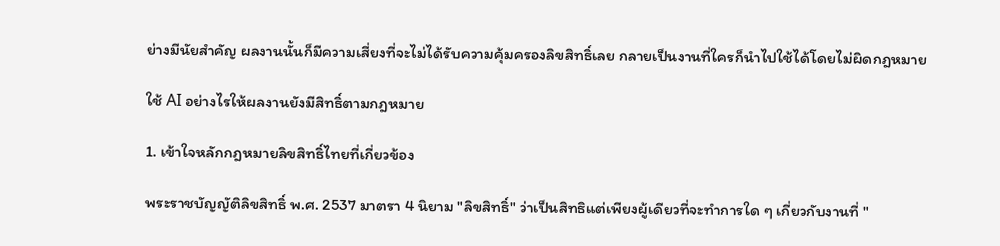ย่างมีนัยสำคัญ ผลงานนั้นก็มีความเสี่ยงที่จะไม่ได้รับความคุ้มครองลิขสิทธิ์เลย กลายเป็นงานที่ใครก็นำไปใช้ได้โดยไม่ผิดกฎหมาย

ใช้ AI อย่างไรให้ผลงานยังมีสิทธิ์ตามกฎหมาย

1. เข้าใจหลักกฎหมายลิขสิทธิ์ไทยที่เกี่ยวข้อง

พระราชบัญญัติลิขสิทธิ์ พ.ศ. 2537 มาตรา 4 นิยาม "ลิขสิทธิ์" ว่าเป็นสิทธิแต่เพียงผู้เดียวที่จะทำการใด ๆ เกี่ยวกับงานที่ "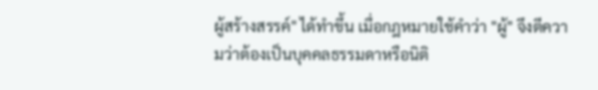ผู้สร้างสรรค์" ได้ทำขึ้น เมื่อกฎหมายใช้คำว่า "ผู้" จึงตีความว่าต้องเป็นบุคคลธรรมดาหรือนิติ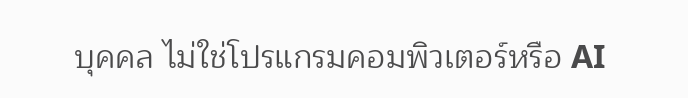บุคคล ไม่ใช่โปรแกรมคอมพิวเตอร์หรือ AI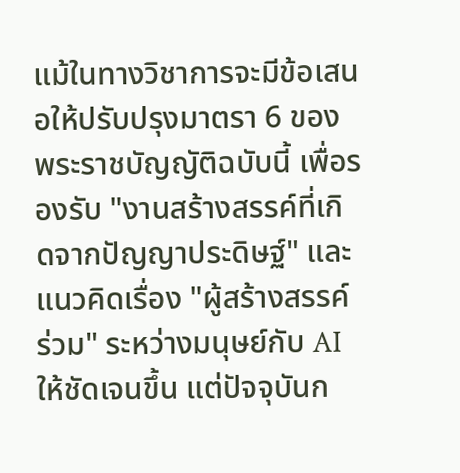แม้ในทางวิชาการจะมีข้อเสนอให้ปรับปรุงมาตรา 6 ของพระราชบัญญัติฉบับนี้ เพื่อรองรับ "งานสร้างสรรค์ที่เกิดจากปัญญาประดิษฐ์" และแนวคิดเรื่อง "ผู้สร้างสรรค์ร่วม" ระหว่างมนุษย์กับ AI ให้ชัดเจนขึ้น แต่ปัจจุบันก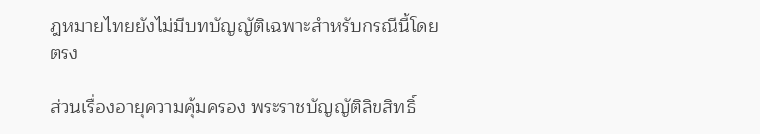ฎหมายไทยยังไม่มีบทบัญญัติเฉพาะสำหรับกรณีนี้โดยตรง

ส่วนเรื่องอายุความคุ้มครอง พระราชบัญญัติลิขสิทธิ์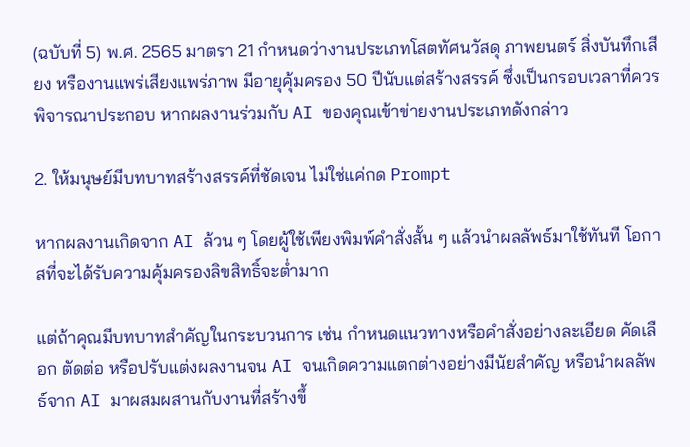(ฉบับที่ 5) พ.ศ. 2565 มาตรา 21 กำหนดว่างานประเภทโสตทัศนวัสดุ ภาพยนตร์ สิ่งบันทึกเสียง หรืองานแพร่เสียงแพร่ภาพ มีอายุคุ้มครอง 50 ปีนับแต่สร้างสรรค์ ซึ่งเป็นกรอบเวลาที่ควรพิจารณาประกอบ หากผลงานร่วมกับ AI ของคุณเข้าข่ายงานประเภทดังกล่าว

2. ให้มนุษย์มีบทบาทสร้างสรรค์ที่ชัดเจน ไม่ใช่แค่กด Prompt

หากผลงานเกิดจาก AI ล้วน ๆ โดยผู้ใช้เพียงพิมพ์คำสั่งสั้น ๆ แล้วนำผลลัพธ์มาใช้ทันที โอกาสที่จะได้รับความคุ้มครองลิขสิทธิ์จะต่ำมาก

แต่ถ้าคุณมีบทบาทสำคัญในกระบวนการ เช่น กำหนดแนวทางหรือคำสั่งอย่างละเอียด คัดเลือก ตัดต่อ หรือปรับแต่งผลงานจน AI จนเกิดความแตกต่างอย่างมีนัยสำคัญ หรือนำผลลัพธ์จาก AI มาผสมผสานกับงานที่สร้างขึ้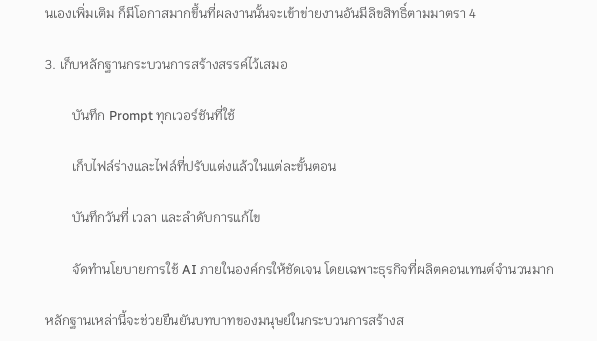นเองเพิ่มเติม ก็มีโอกาสมากขึ้นที่ผลงานนั้นจะเข้าข่ายงานอันมีลิขสิทธิ์ตามมาตรา 4

3. เก็บหลักฐานกระบวนการสร้างสรรค์ไว้เสมอ

        บันทึก Prompt ทุกเวอร์ชันที่ใช้

        เก็บไฟล์ร่างและไฟล์ที่ปรับแต่งแล้วในแต่ละขั้นตอน

        บันทึกวันที่ เวลา และลำดับการแก้ไข

        จัดทำนโยบายการใช้ AI ภายในองค์กรให้ชัดเจน โดยเฉพาะธุรกิจที่ผลิตคอนเทนต์จำนวนมาก

หลักฐานเหล่านี้จะช่วยยืนยันบทบาทของมนุษย์ในกระบวนการสร้างส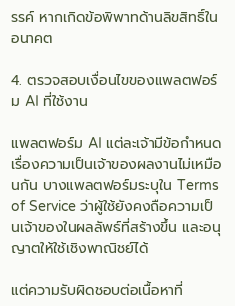รรค์ หากเกิดข้อพิพาทด้านลิขสิทธิ์ในอนาคต

4. ตรวจสอบเงื่อนไขของแพลตฟอร์ม AI ที่ใช้งาน

แพลตฟอร์ม AI แต่ละเจ้ามีข้อกำหนดเรื่องความเป็นเจ้าของผลงานไม่เหมือนกัน บางแพลตฟอร์มระบุใน Terms of Service ว่าผู้ใช้ยังคงถือความเป็นเจ้าของในผลลัพธ์ที่สร้างขึ้น และอนุญาตให้ใช้เชิงพาณิชย์ได้

แต่ความรับผิดชอบต่อเนื้อหาที่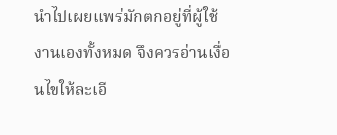นำไปเผยแพร่มักตกอยู่ที่ผู้ใช้งานเองทั้งหมด จึงควรอ่านเงื่อนไขให้ละเอี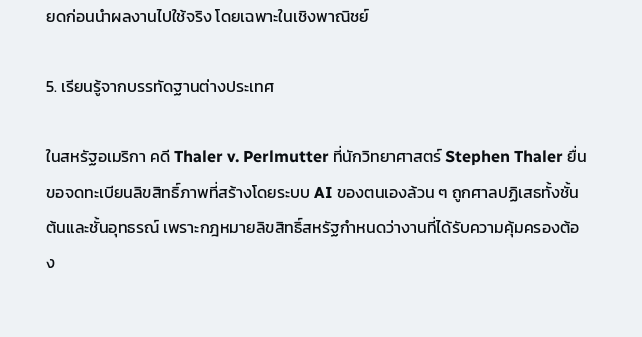ยดก่อนนำผลงานไปใช้จริง โดยเฉพาะในเชิงพาณิชย์

5. เรียนรู้จากบรรทัดฐานต่างประเทศ

ในสหรัฐอเมริกา คดี Thaler v. Perlmutter ที่นักวิทยาศาสตร์ Stephen Thaler ยื่นขอจดทะเบียนลิขสิทธิ์ภาพที่สร้างโดยระบบ AI ของตนเองล้วน ๆ ถูกศาลปฏิเสธทั้งชั้นต้นและชั้นอุทธรณ์ เพราะกฎหมายลิขสิทธิ์สหรัฐกำหนดว่างานที่ได้รับความคุ้มครองต้อง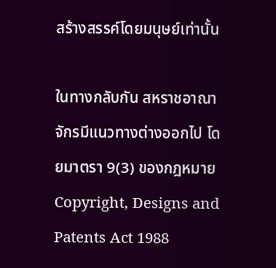สร้างสรรค์โดยมนุษย์เท่านั้น

ในทางกลับกัน สหราชอาณาจักรมีแนวทางต่างออกไป โดยมาตรา 9(3) ของกฎหมาย Copyright, Designs and Patents Act 1988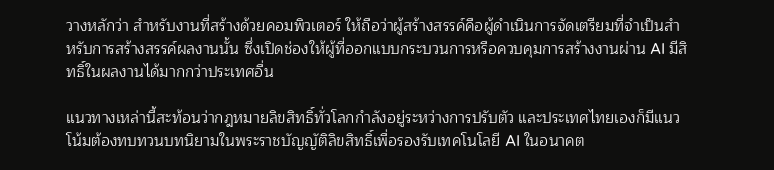วางหลักว่า สำหรับงานที่สร้างด้วยคอมพิวเตอร์ ให้ถือว่าผู้สร้างสรรค์คือผู้ดำเนินการจัดเตรียมที่จำเป็นสำหรับการสร้างสรรค์ผลงานนั้น ซึ่งเปิดช่องให้ผู้ที่ออกแบบกระบวนการหรือควบคุมการสร้างงานผ่าน AI มีสิทธิ์ในผลงานได้มากกว่าประเทศอื่น

แนวทางเหล่านี้สะท้อนว่ากฎหมายลิขสิทธิ์ทั่วโลกกำลังอยู่ระหว่างการปรับตัว และประเทศไทยเองก็มีแนวโน้มต้องทบทวนบทนิยามในพระราชบัญญัติลิขสิทธิ์เพื่อรองรับเทคโนโลยี AI ในอนาคต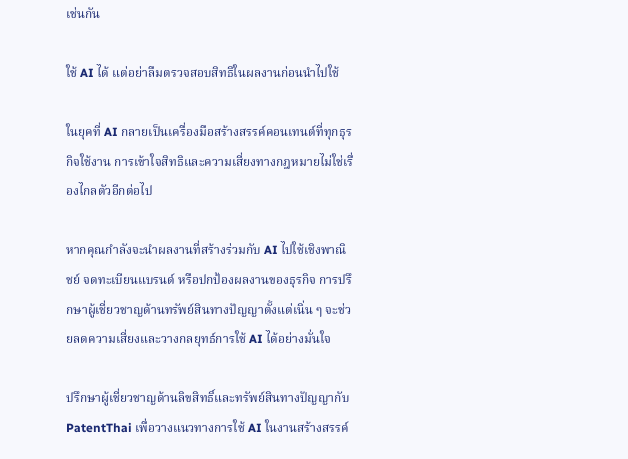เช่นกัน

ใช้ AI ได้ แต่อย่าลืมตรวจสอบสิทธิในผลงานก่อนนำไปใช้

ในยุคที่ AI กลายเป็นเครื่องมือสร้างสรรค์คอนเทนต์ที่ทุกธุรกิจใช้งาน การเข้าใจสิทธิและความเสี่ยงทางกฎหมายไม่ใช่เรื่องไกลตัวอีกต่อไป

หากคุณกำลังจะนำผลงานที่สร้างร่วมกับ AI ไปใช้เชิงพาณิชย์ จดทะเบียนแบรนด์ หรือปกป้องผลงานของธุรกิจ การปรึกษาผู้เชี่ยวชาญด้านทรัพย์สินทางปัญญาตั้งแต่เนิ่น ๆ จะช่วยลดความเสี่ยงและวางกลยุทธ์การใช้ AI ได้อย่างมั่นใจ

ปรึกษาผู้เชี่ยวชาญด้านลิขสิทธิ์และทรัพย์สินทางปัญญากับ PatentThai เพื่อวางแนวทางการใช้ AI ในงานสร้างสรรค์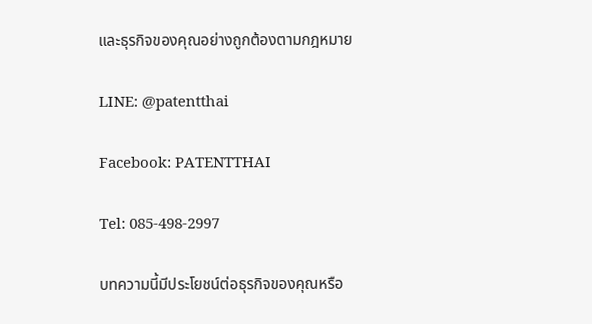และธุรกิจของคุณอย่างถูกต้องตามกฎหมาย

LINE: @patentthai

Facebook: PATENTTHAI

Tel: 085-498-2997

บทความนี้มีประโยชน์ต่อธุรกิจของคุณหรือ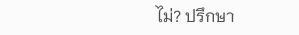ไม่? ปรึกษา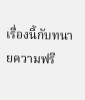เรื่องนี้กับทนายความฟรี